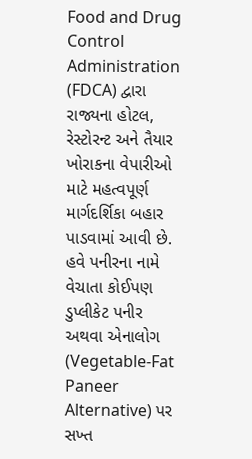Food and Drug Control Administration (FDCA) દ્વારા રાજ્યના હોટલ, રેસ્ટોરન્ટ અને તૈયાર ખોરાકના વેપારીઓ માટે મહત્વપૂર્ણ માર્ગદર્શિકા બહાર પાડવામાં આવી છે. હવે પનીરના નામે વેચાતા કોઈપણ ડુપ્લીકેટ પનીર અથવા એનાલોગ (Vegetable-Fat Paneer Alternative) પર સખ્ત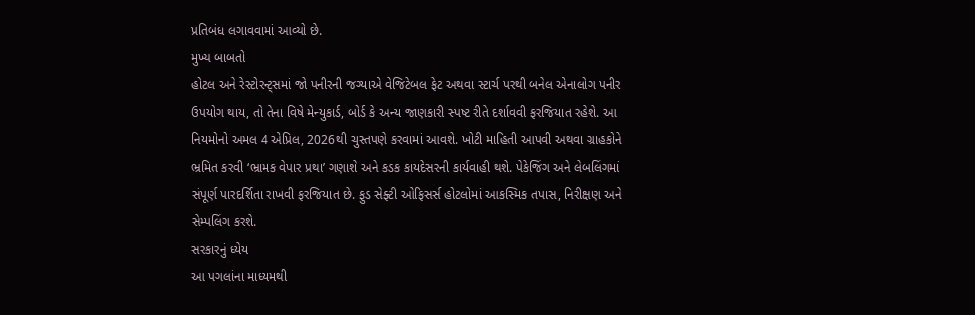પ્રતિબંધ લગાવવામાં આવ્યો છે.
મુખ્ય બાબતો
હોટલ અને રેસ્ટોરન્ટ્સમાં જો પનીરની જગ્યાએ વેજિટેબલ ફેટ અથવા સ્ટાર્ચ પરથી બનેલ એનાલોગ પનીર ઉપયોગ થાય, તો તેના વિષે મેન્યુકાર્ડ, બોર્ડ કે અન્ય જાણકારી સ્પષ્ટ રીતે દર્શાવવી ફરજિયાત રહેશે. આ નિયમોનો અમલ 4 એપ્રિલ, 2026થી ચુસ્તપણે કરવામાં આવશે. ખોટી માહિતી આપવી અથવા ગ્રાહકોને ભ્રમિત કરવી ‘ભ્રામક વેપાર પ્રથા’ ગણાશે અને કડક કાયદેસરની કાર્યવાહી થશે. પેકેજિંગ અને લેબલિંગમાં સંપૂર્ણ પારદર્શિતા રાખવી ફરજિયાત છે. ફુડ સેફ્ટી ઓફિસર્સ હોટલોમાં આકસ્મિક તપાસ, નિરીક્ષણ અને સેમ્પલિંગ કરશે.
સરકારનું ધ્યેય
આ પગલાંના માધ્યમથી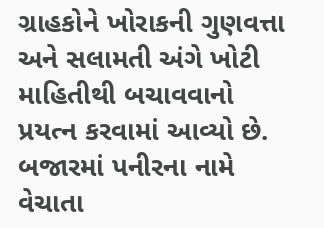ગ્રાહકોને ખોરાકની ગુણવત્તા અને સલામતી અંગે ખોટી માહિતીથી બચાવવાનો પ્રયત્ન કરવામાં આવ્યો છે. બજારમાં પનીરના નામે વેચાતા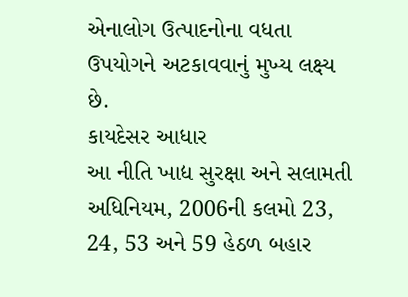એનાલોગ ઉત્પાદનોના વધતા ઉપયોગને અટકાવવાનું મુખ્ય લક્ષ્ય છે.
કાયદેસર આધાર
આ નીતિ ખાદ્ય સુરક્ષા અને સલામતી અધિનિયમ, 2006ની કલમો 23, 24, 53 અને 59 હેઠળ બહાર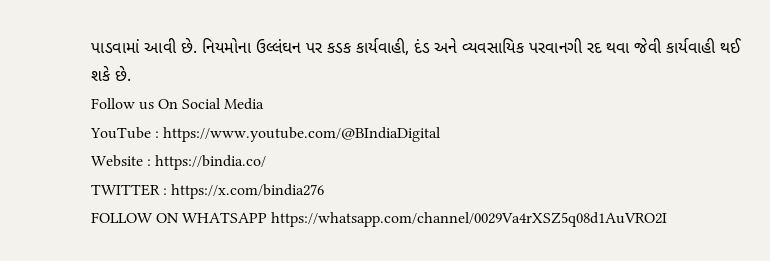પાડવામાં આવી છે. નિયમોના ઉલ્લંઘન પર કડક કાર્યવાહી, દંડ અને વ્યવસાયિક પરવાનગી રદ થવા જેવી કાર્યવાહી થઈ શકે છે.
Follow us On Social Media
YouTube : https://www.youtube.com/@BIndiaDigital
Website : https://bindia.co/
TWITTER : https://x.com/bindia276
FOLLOW ON WHATSAPP https://whatsapp.com/channel/0029Va4rXSZ5q08d1AuVRO2I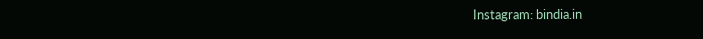Instagram: bindia.in